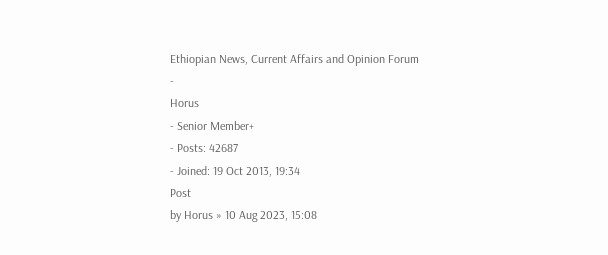Ethiopian News, Current Affairs and Opinion Forum
-
Horus
- Senior Member+
- Posts: 42687
- Joined: 19 Oct 2013, 19:34
Post
by Horus » 10 Aug 2023, 15:08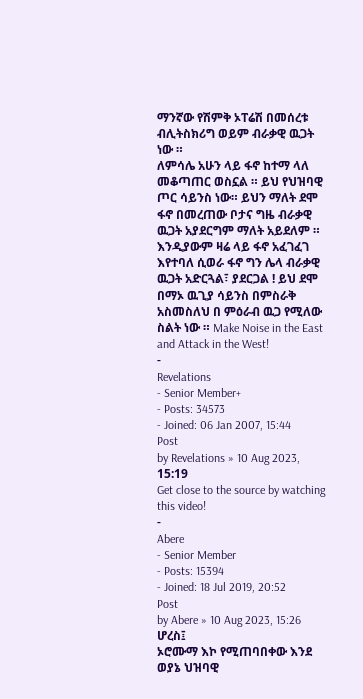ማንኛው የሽምቅ ኦፐሬሽ በመሰረቱ ብሊትስክሪግ ወይም ብራቃዊ ዉጋት ነው ።
ለምሳሌ አሁን ላይ ፋኖ ከተማ ላለ መቆጣጠር ወስኗል ። ይህ የህዝባዊ ጦር ሳይንስ ነው። ይህን ማለት ደሞ ፋኖ በመረጠው ቦታና ግዜ ብራቃዊ ዉጋት አያደርግም ማለት አይደለም ።
እንዲያውም ዛሬ ላይ ፋኖ አፈገፈገ እየተባለ ሲወራ ፋኖ ግን ሌላ ብራቃዊ ዉጋት አድርጓል፣ ያደርጋል ! ይህ ደሞ በማኦ ዉጊያ ሳይንስ በምስራቅ አስመስለህ በ ምዕራብ ዉጋ የሚለው ስልት ነው ። Make Noise in the East and Attack in the West!
-
Revelations
- Senior Member+
- Posts: 34573
- Joined: 06 Jan 2007, 15:44
Post
by Revelations » 10 Aug 2023, 15:19
Get close to the source by watching this video!
-
Abere
- Senior Member
- Posts: 15394
- Joined: 18 Jul 2019, 20:52
Post
by Abere » 10 Aug 2023, 15:26
ሆረስ፤
ኦሮሙማ እኮ የሚጠባበቀው እንደ ወያኔ ህዝባዊ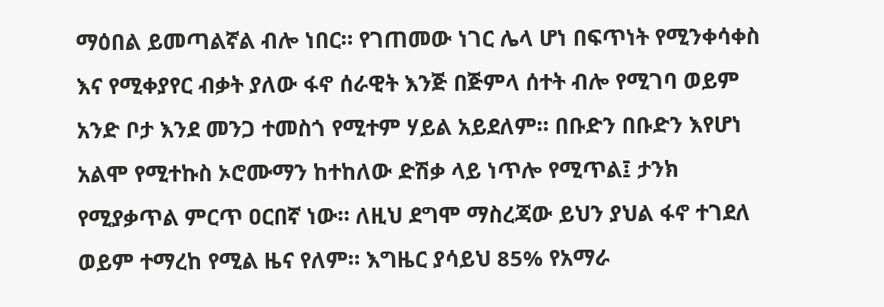ማዕበል ይመጣልኛል ብሎ ነበር። የገጠመው ነገር ሌላ ሆነ በፍጥነት የሚንቀሳቀስ እና የሚቀያየር ብቃት ያለው ፋኖ ሰራዊት እንጅ በጅምላ ሰተት ብሎ የሚገባ ወይም አንድ ቦታ እንደ መንጋ ተመስጎ የሚተም ሃይል አይደለም። በቡድን በቡድን እየሆነ አልሞ የሚተኩስ ኦሮሙማን ከተከለው ድሽቃ ላይ ነጥሎ የሚጥል፤ ታንክ የሚያቃጥል ምርጥ ዐርበኛ ነው። ለዚህ ደግሞ ማስረጃው ይህን ያህል ፋኖ ተገደለ ወይም ተማረከ የሚል ዜና የለም። እግዜር ያሳይህ 85% የአማራ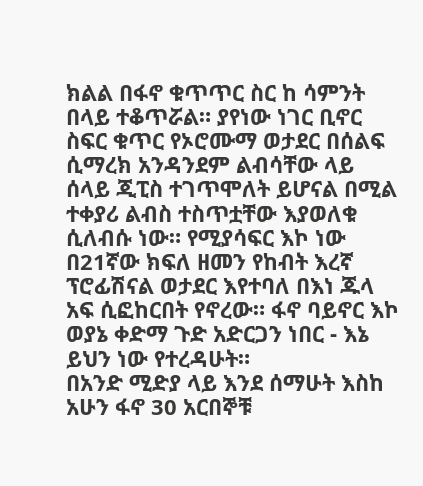ክልል በፋኖ ቁጥጥር ስር ከ ሳምንት በላይ ተቆጥሯል። ያየነው ነገር ቢኖር ስፍር ቁጥር የኦሮሙማ ወታደር በሰልፍ ሲማረክ አንዳንደም ልብሳቸው ላይ ሰላይ ጂፒስ ተገጥሞለት ይሆናል በሚል ተቀያሪ ልብስ ተስጥቷቸው እያወለቁ ሲለብሱ ነው። የሚያሳፍር እኮ ነው በ21ኛው ክፍለ ዘመን የከብት እረኛ ፕሮፊሽናል ወታደር እየተባለ በእነ ጁላ አፍ ሲፎከርበት የኖረው። ፋኖ ባይኖር እኮ ወያኔ ቀድማ ጉድ አድርጋን ነበር - እኔ ይህን ነው የተረዳሁት።
በአንድ ሚድያ ላይ እንደ ሰማሁት እስከ አሁን ፋኖ 30 አርበኞቹ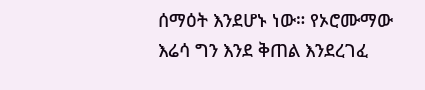ሰማዕት እንደሆኑ ነው። የኦሮሙማው እሬሳ ግን እንደ ቅጠል እንደረገፈ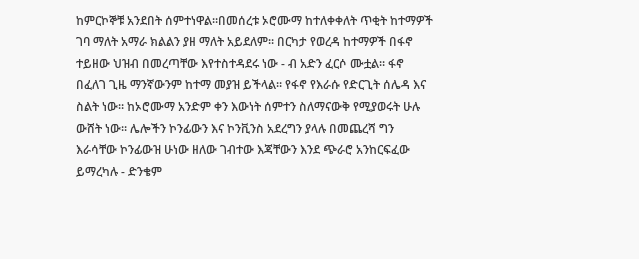ከምርኮኞቹ አንደበት ሰምተነዋል።በመሰረቱ ኦሮሙማ ከተለቀቀለት ጥቂት ከተማዎች ገባ ማለት አማራ ክልልን ያዘ ማለት አይደለም። በርካታ የወረዳ ከተማዎች በፋኖ ተይዘው ህዝብ በመረጣቸው እየተስተዳደሩ ነው - ብ አድን ፈርሶ ሙቷል። ፋኖ በፈለገ ጊዜ ማንኛውንም ከተማ መያዝ ይችላል። የፋኖ የእራሱ የድርጊት ሰሌዳ እና ስልት ነው። ከኦሮሙማ አንድም ቀን እውነት ሰምተን ስለማናውቅ የሚያወሩት ሁሉ ውሸት ነው። ሌሎችን ኮንፊውን እና ኮንቪንስ አደረግን ያላሉ በመጨረሻ ግን እራሳቸው ኮንፊውዝ ሁነው ዘለው ገብተው እጃቸውን እንደ ጭራሮ አንከርፍፈው ይማረካሉ - ድንቄም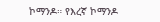ኮማንዶ። የእረኛ ኮማንዶ